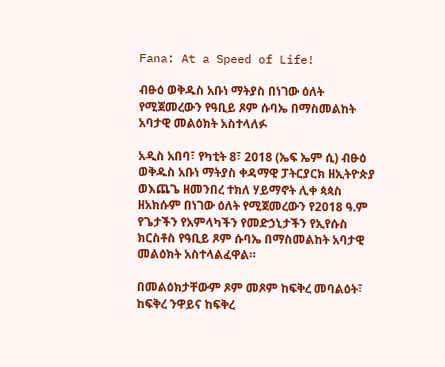Fana: At a Speed of Life!

ብፁዕ ወቅዱስ አቡነ ማትያስ በነገው ዕለት የሚጀመረውን የዓቢይ ጾም ሱባኤ በማስመልከት አባታዊ መልዕክት አስተላለፉ

አዲስ አበባ፣ የካቲት 8፣ 2018 (ኤፍ ኤም ሲ) ብፁዕ ወቅዱስ አቡነ ማትያስ ቀዳማዊ ፓትርያርክ ዘኢትዮጵያ ወእጨጌ ዘመንበረ ተክለ ሃይማኖት ሊቀ ጳጳስ ዘአክሱም በነገው ዕለት የሚጀመረውን የ2018 ዓ.ም የጌታችን የአምላካችን የመድኃኒታችን የኢየሱስ ክርስቶስ የዓቢይ ጾም ሱባኤ በማስመልከት አባታዊ መልዕክት አስተላልፈዋል።

በመልዕክታቸውም ጾም መጾም ከፍቅረ መባልዕት፣ ከፍቅረ ንዋይና ከፍቅረ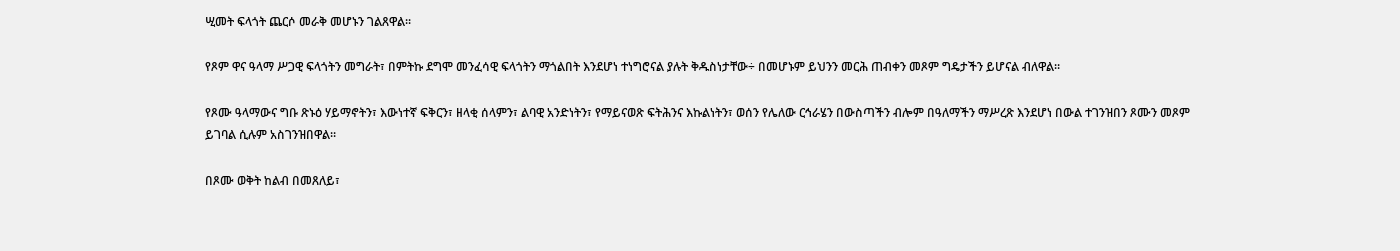ሢመት ፍላጎት ጨርሶ መራቅ መሆኑን ገልጸዋል፡፡

የጾም ዋና ዓላማ ሥጋዊ ፍላጎትን መግራት፣ በምትኩ ደግሞ መንፈሳዊ ፍላጎትን ማጎልበት እንደሆነ ተነግሮናል ያሉት ቅዱስነታቸው÷ በመሆኑም ይህንን መርሕ ጠብቀን መጾም ግዴታችን ይሆናል ብለዋል።

የጾሙ ዓላማውና ግቡ ጽኑዕ ሃይማኖትን፣ እውነተኛ ፍቅርን፣ ዘላቂ ሰላምን፣ ልባዊ አንድነትን፣ የማይናወጽ ፍትሕንና እኩልነትን፣ ወሰን የሌለው ርኅራሄን በውስጣችን ብሎም በዓለማችን ማሥረጽ እንደሆነ በውል ተገንዝበን ጾሙን መጾም ይገባል ሲሉም አስገንዝበዋል።

በጾሙ ወቅት ከልብ በመጸለይ፣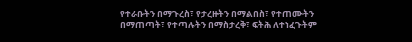የተራቡትን በማጉረስ፣ የታረዙትን በማልበስ፣ የተጠሙትን በማጠጣት፣ የተጣሉትን በማስታረቅ፣ ፍትሕ ለተነፈጉትም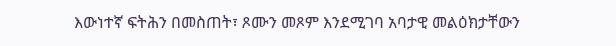እውነተኛ ፍትሕን በመስጠት፣ ጾሙን መጾም እንደሚገባ አባታዊ መልዕክታቸውን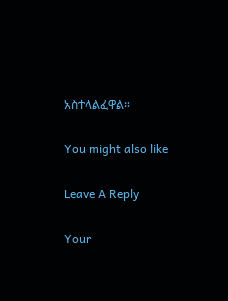አስተላልፈዋል።

You might also like

Leave A Reply

Your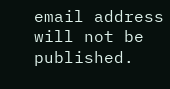email address will not be published.